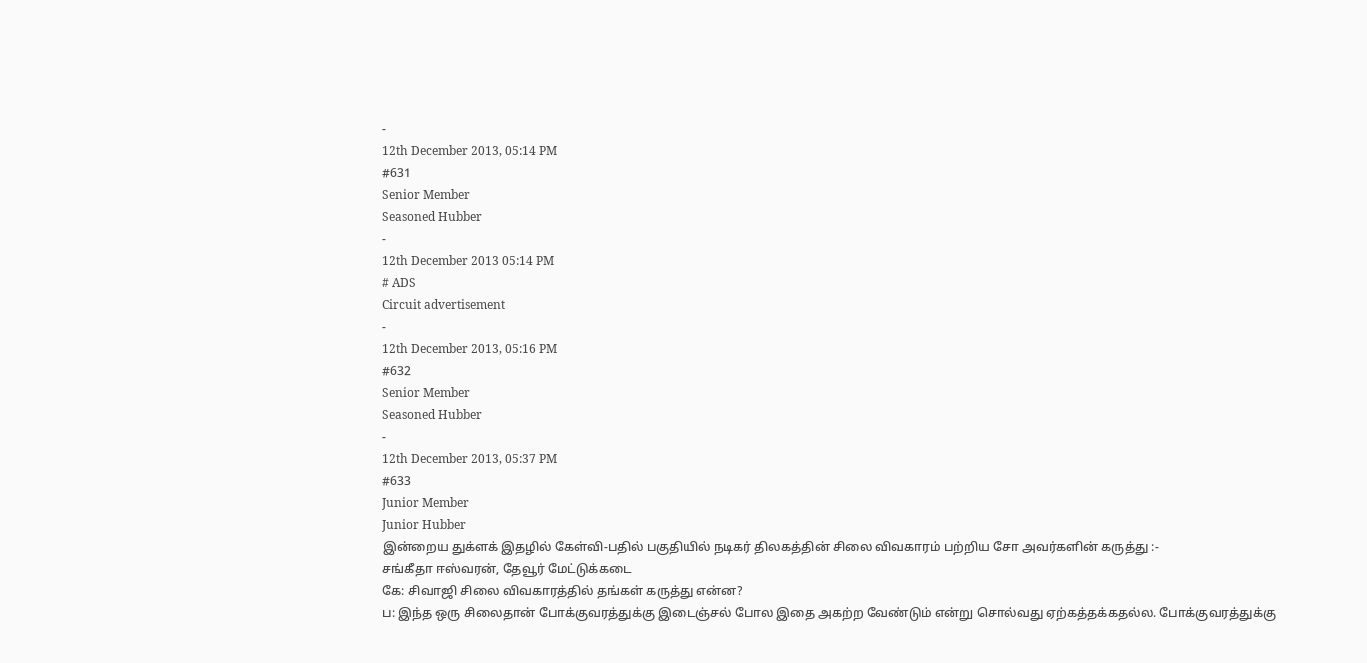-
12th December 2013, 05:14 PM
#631
Senior Member
Seasoned Hubber
-
12th December 2013 05:14 PM
# ADS
Circuit advertisement
-
12th December 2013, 05:16 PM
#632
Senior Member
Seasoned Hubber
-
12th December 2013, 05:37 PM
#633
Junior Member
Junior Hubber
இன்றைய துக்ளக் இதழில் கேள்வி-பதில் பகுதியில் நடிகர் திலகத்தின் சிலை விவகாரம் பற்றிய சோ அவர்களின் கருத்து :-
சங்கீதா ஈஸ்வரன், தேவூர் மேட்டுக்கடை
கே: சிவாஜி சிலை விவகாரத்தில் தங்கள் கருத்து என்ன?
ப: இந்த ஒரு சிலைதான் போக்குவரத்துக்கு இடைஞ்சல் போல இதை அகற்ற வேண்டும் என்று சொல்வது ஏற்கத்தக்கதல்ல. போக்குவரத்துக்கு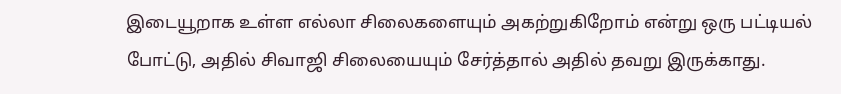இடையூறாக உள்ள எல்லா சிலைகளையும் அகற்றுகிறோம் என்று ஒரு பட்டியல் போட்டு, அதில் சிவாஜி சிலையையும் சேர்த்தால் அதில் தவறு இருக்காது.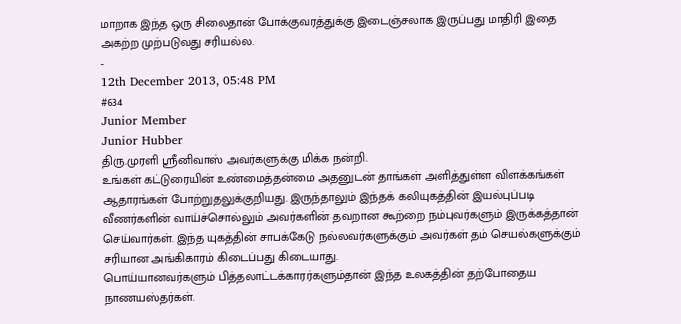மாறாக இந்த ஒரு சிலைதான் போக்குவரத்துக்கு இடைஞ்சலாக இருப்பது மாதிரி இதை அகற்ற முற்படுவது சரியல்ல.
-
12th December 2013, 05:48 PM
#634
Junior Member
Junior Hubber
திரு.முரளி ஸ்ரீனிவாஸ் அவர்களுக்கு மிக்க நன்றி.
உங்கள் கட்டுரையின் உண்மைத்தன்மை அதனுடன் தாங்கள் அளித்துள்ள விளக்கங்கள் ஆதாரங்கள் போற்றுதலுக்குறியது. இருந்தாலும் இந்தக் கலியுகத்தின் இயல்புப்படி வீணர்களின் வாய்ச்சொல்லும் அவர்களின் தவறான கூற்றை நம்புவர்களும் இருக்கத்தான் செய்வார்கள். இந்த யுகத்தின் சாபக்கேடு நல்லவர்களுக்கும் அவர்கள் தம் செயல்களுக்கும் சரியான அங்கிகாரம் கிடைப்பது கிடையாது.
பொய்யானவர்களும் பித்தலாட்டக்காரர்களும்தான் இந்த உலகத்தின் தற்போதைய நாணயஸ்தர்கள்.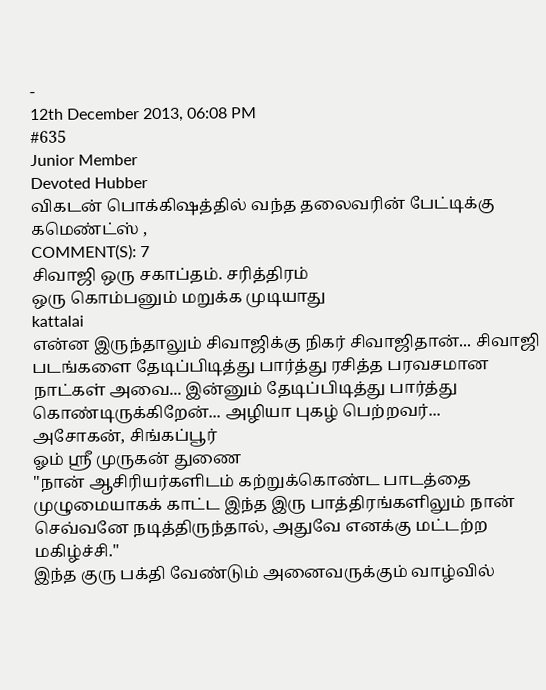-
12th December 2013, 06:08 PM
#635
Junior Member
Devoted Hubber
விகடன் பொக்கிஷத்தில் வந்த தலைவரின் பேட்டிக்கு கமெண்ட்ஸ் ,
COMMENT(S): 7
சிவாஜி ஒரு சகாப்தம். சரித்திரம்
ஒரு கொம்பனும் மறுக்க முடியாது
kattalai
என்ன இருந்தாலும் சிவாஜிக்கு நிகர் சிவாஜிதான்... சிவாஜி படங்களை தேடிப்பிடித்து பார்த்து ரசித்த பரவசமான நாட்கள் அவை... இன்னும் தேடிப்பிடித்து பார்த்து கொண்டிருக்கிறேன்... அழியா புகழ் பெற்றவர்...
அசோகன், சிங்கப்பூர்
ஓம் ஸ்ரீ முருகன் துணை
"நான் ஆசிரியர்களிடம் கற்றுக்கொண்ட பாடத்தை முழுமையாகக் காட்ட இந்த இரு பாத்திரங்களிலும் நான் செவ்வனே நடித்திருந்தால், அதுவே எனக்கு மட்டற்ற மகிழ்ச்சி.''
இந்த குரு பக்தி வேண்டும் அனைவருக்கும் வாழ்வில்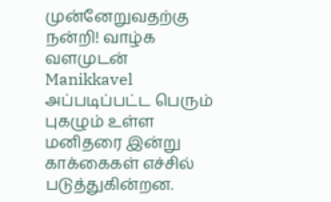முன்னேறுவதற்கு
நன்றி! வாழ்க வளமுடன்
Manikkavel
அப்படிப்பட்ட பெரும் புகழும் உள்ள மனிதரை இன்று காக்கைகள் எச்சில் படுத்துகின்றன.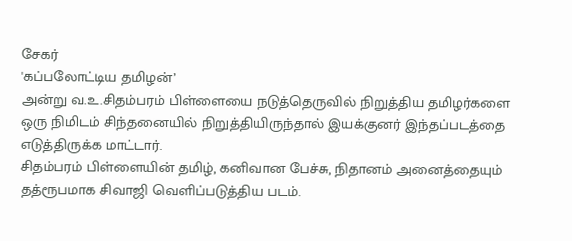சேகர்
'கப்பலோட்டிய தமிழன்’
அன்று வ.உ.சிதம்பரம் பிள்ளையை நடுத்தெருவில் நிறுத்திய தமிழர்களை ஒரு நிமிடம் சிந்தனையில் நிறுத்தியிருந்தால் இயக்குனர் இந்தப்படத்தை எடுத்திருக்க மாட்டார்.
சிதம்பரம் பிள்ளையின் தமிழ், கனிவான பேச்சு, நிதானம் அனைத்தையும் தத்ரூபமாக சிவாஜி வெளிப்படுத்திய படம்.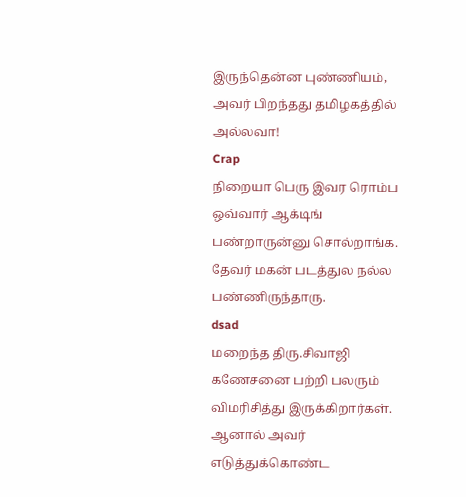இருந்தென்ன புண்ணியம், அவர் பிறந்தது தமிழகத்தில் அல்லவா!
Crap
நிறையா பெரு இவர ரொம்ப ஒவ்வார் ஆக்டிங் பண்றாருன்னு சொல்றாங்க. தேவர் மகன் படத்துல நல்ல பண்ணிருந்தாரு.
dsad
மறைந்த திரு.சிவாஜி கணேசனை பற்றி பலரும் விமரிசித்து இருக்கிறார்கள். ஆனால் அவர் எடுத்துக்கொண்ட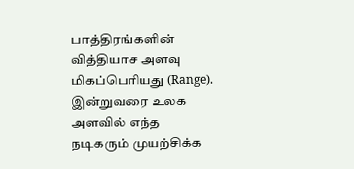பாத்திரங்களின் வித்தியாச அளவு மிகப்பெரியது (Range).
இன்றுவரை உலக அளவில் எந்த நடிகரும் முயற்சிக்க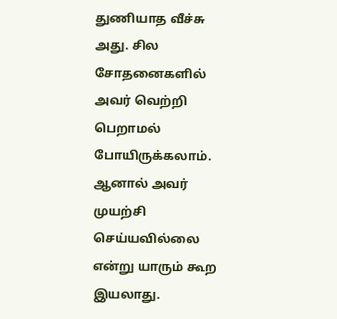துணியாத வீச்சு அது. சில சோதனைகளில் அவர் வெற்றி பெறாமல் போயிருக்கலாம். ஆனால் அவர் முயற்சி செய்யவில்லை என்று யாரும் கூற இயலாது.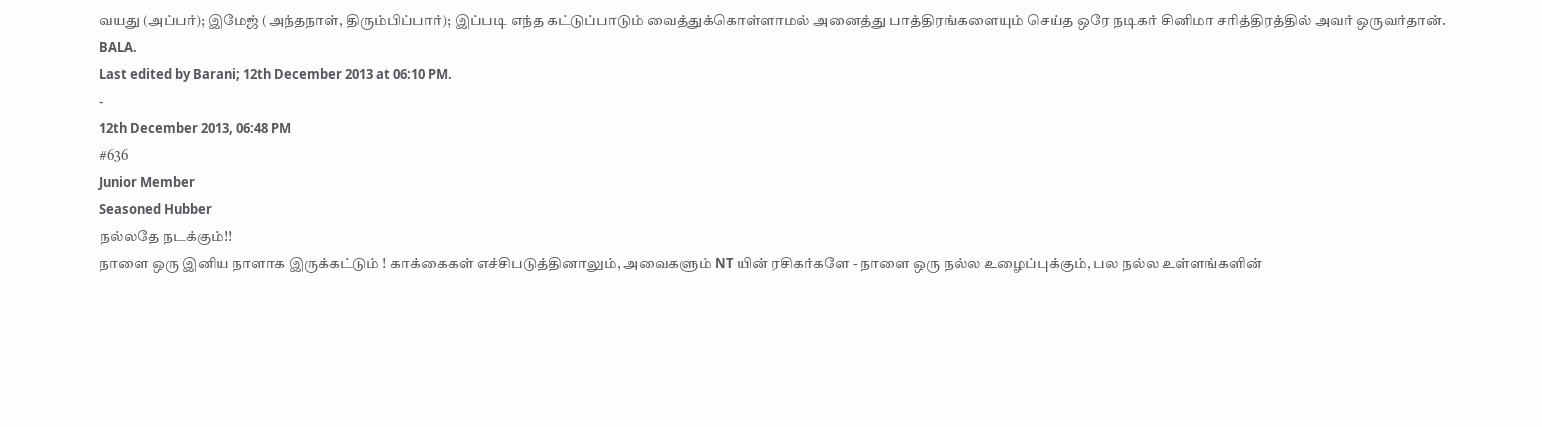வயது (அப்பர்); இமேஜ் (அந்தநாள், திரும்பிப்பார்); இப்படி எந்த கட்டுப்பாடும் வைத்துக்கொள்ளாமல் அனைத்து பாத்திரங்களையும் செய்த ஒரே நடிகர் சினிமா சரித்திரத்தில் அவர் ஒருவர்தான்.
BALA.
Last edited by Barani; 12th December 2013 at 06:10 PM.
-
12th December 2013, 06:48 PM
#636
Junior Member
Seasoned Hubber
நல்லதே நடக்கும்!!
நாளை ஒரு இனிய நாளாக இருக்கட்டும் ! காக்கைகள் எச்சிபடுத்தினாலும், அவைகளும் NT யின் ரசிகர்களே - நாளை ஒரு நல்ல உழைப்புக்கும், பல நல்ல உள்ளங்களின்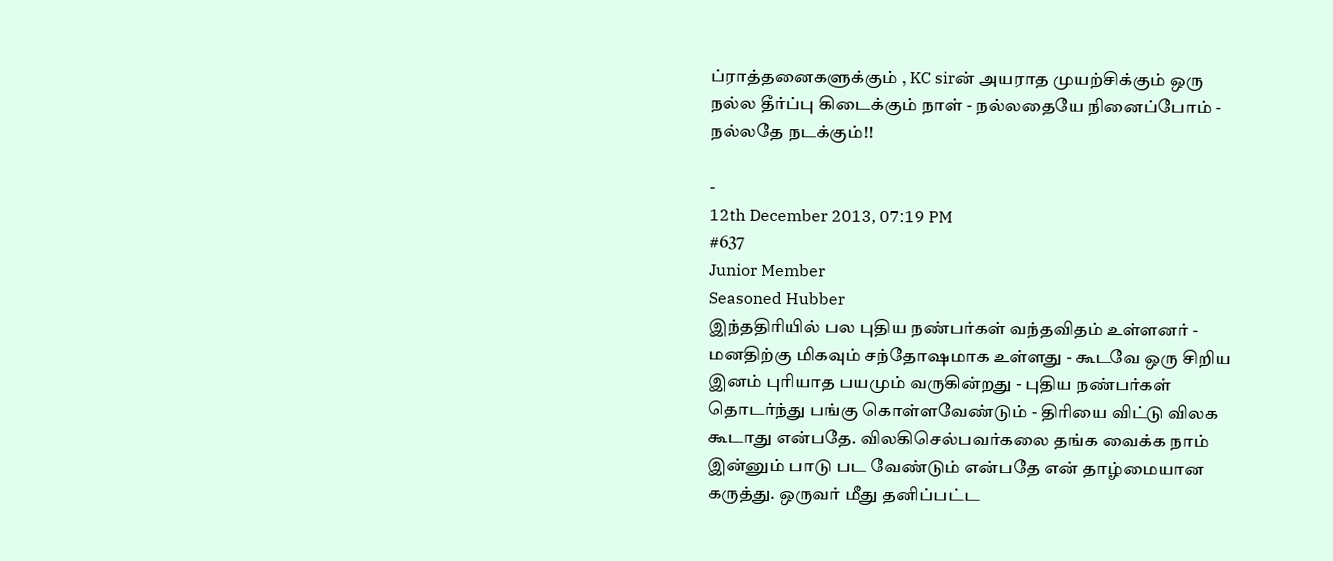ப்ராத்தனைகளுக்கும் , KC sirன் அயராத முயற்சிக்கும் ஒரு நல்ல தீர்ப்பு கிடைக்கும் நாள் - நல்லதையே நினைப்போம் - நல்லதே நடக்கும்!!

-
12th December 2013, 07:19 PM
#637
Junior Member
Seasoned Hubber
இந்ததிரியில் பல புதிய நண்பர்கள் வந்தவிதம் உள்ளனர் - மனதிற்கு மிகவும் சந்தோஷமாக உள்ளது - கூடவே ஒரு சிறிய இனம் புரியாத பயமும் வருகின்றது - புதிய நண்பர்கள் தொடர்ந்து பங்கு கொள்ளவேண்டும் - திரியை விட்டு விலக கூடாது என்பதே. விலகிசெல்பவர்கலை தங்க வைக்க நாம் இன்னும் பாடு பட வேண்டும் என்பதே என் தாழ்மையான கருத்து. ஒருவர் மீது தனிப்பட்ட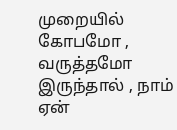முறையில் கோபமோ , வருத்தமோ இருந்தால் , நாம் ஏன்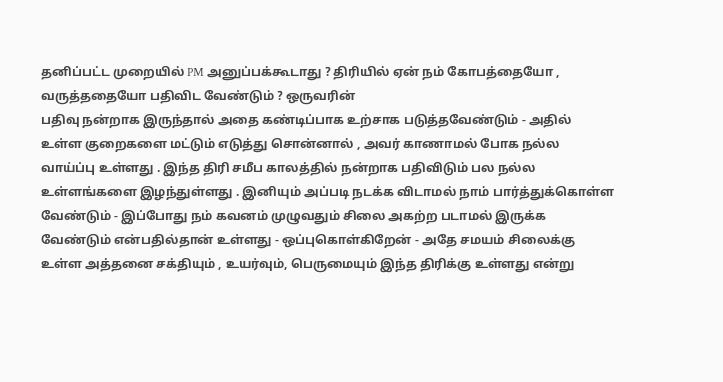தனிப்பட்ட முறையில் PM அனுப்பக்கூடாது ? திரியில் ஏன் நம் கோபத்தையோ , வருத்ததையோ பதிவிட வேண்டும் ? ஒருவரின்
பதிவு நன்றாக இருந்தால் அதை கண்டிப்பாக உற்சாக படுத்தவேண்டும் - அதில் உள்ள குறைகளை மட்டும் எடுத்து சொன்னால் , அவர் காணாமல் போக நல்ல வாய்ப்பு உள்ளது . இந்த திரி சமீப காலத்தில் நன்றாக பதிவிடும் பல நல்ல உள்ளங்களை இழந்துள்ளது . இனியும் அப்படி நடக்க விடாமல் நாம் பார்த்துக்கொள்ள வேண்டும் - இப்போது நம் கவனம் முழுவதும் சிலை அகற்ற படாமல் இருக்க வேண்டும் என்பதில்தான் உள்ளது - ஒப்புகொள்கிறேன் - அதே சமயம் சிலைக்கு உள்ள அத்தனை சக்தியும் , உயர்வும், பெருமையும் இந்த திரிக்கு உள்ளது என்று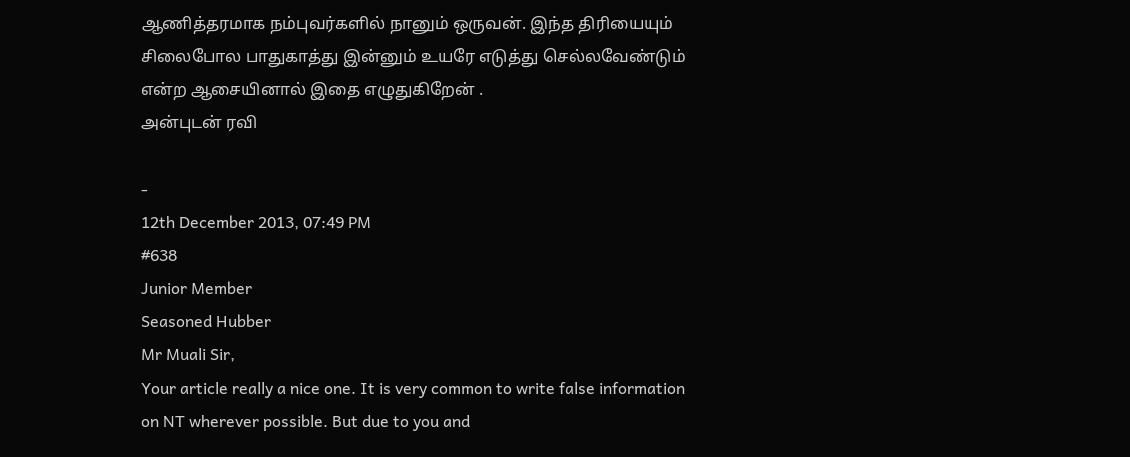ஆணித்தரமாக நம்புவர்களில் நானும் ஒருவன். இந்த திரியையும் சிலைபோல பாதுகாத்து இன்னும் உயரே எடுத்து செல்லவேண்டும் என்ற ஆசையினால் இதை எழுதுகிறேன் .
அன்புடன் ரவி

-
12th December 2013, 07:49 PM
#638
Junior Member
Seasoned Hubber
Mr Muali Sir,
Your article really a nice one. It is very common to write false information
on NT wherever possible. But due to you and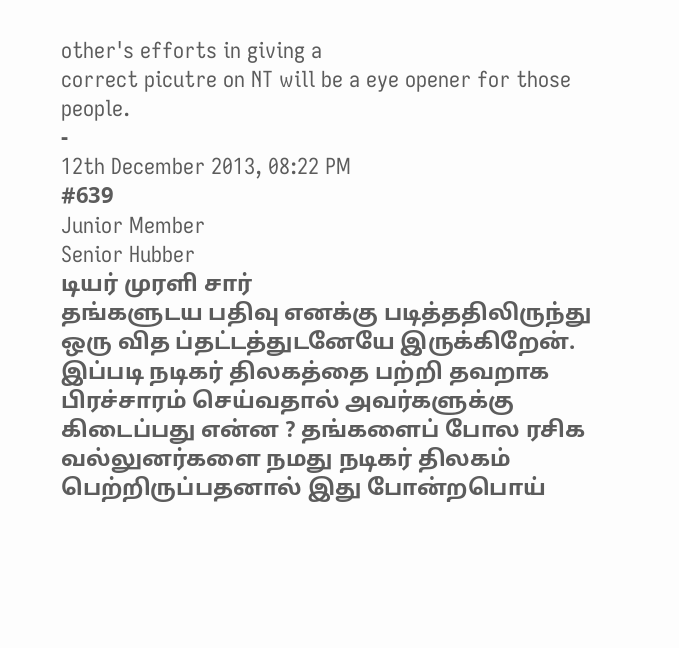other's efforts in giving a
correct picutre on NT will be a eye opener for those people.
-
12th December 2013, 08:22 PM
#639
Junior Member
Senior Hubber
டியர் முரளி சார்
தங்களுடய பதிவு எனக்கு படித்ததிலிருந்து ஒரு வித ப்தட்டத்துடனேயே இருக்கிறேன். இப்படி நடிகர் திலகத்தை பற்றி தவறாக பிரச்சாரம் செய்வதால் அவர்களுக்கு கிடைப்பது என்ன ? தங்களைப் போல ரசிக வல்லுனர்களை நமது நடிகர் திலகம் பெற்றிருப்பதனால் இது போன்றபொய்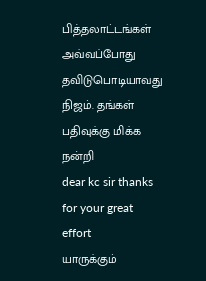பித்தலாட்டங்கள் அவ்வப்போது தவிடுபொடியாவது நிஜம். தங்கள் பதிவுக்கு மிக்க நன்றி
dear kc sir thanks for your great effort
யாருக்கும்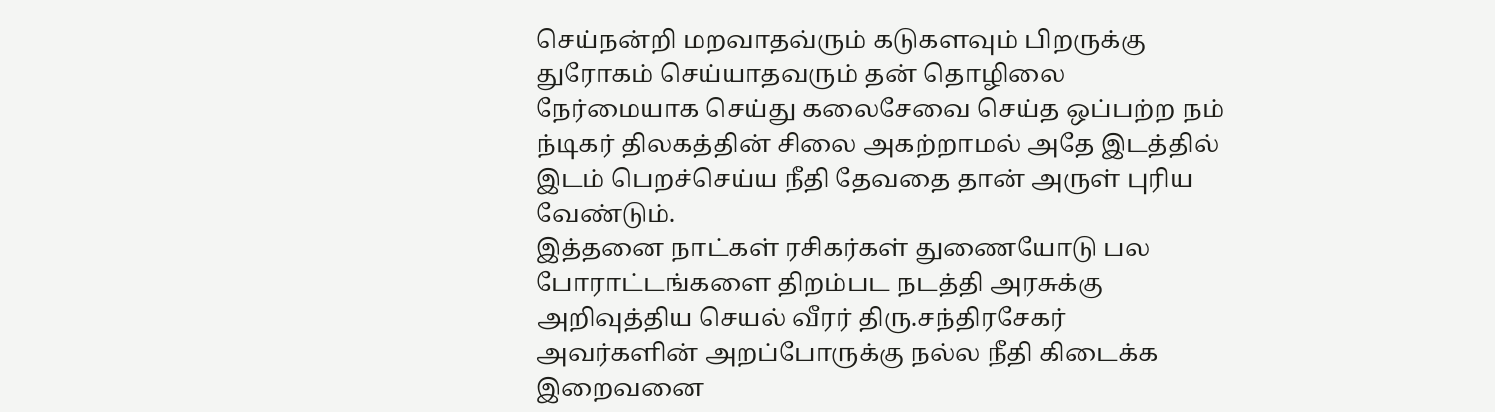செய்நன்றி மறவாதவ்ரும் கடுகளவும் பிறருக்கு துரோகம் செய்யாதவரும் தன் தொழிலை நேர்மையாக செய்து கலைசேவை செய்த ஒப்பற்ற நம் ந்டிகர் திலகத்தின் சிலை அகற்றாமல் அதே இடத்தில் இடம் பெறச்செய்ய நீதி தேவதை தான் அருள் புரிய வேண்டும்.
இத்தனை நாட்கள் ரசிகர்கள் துணையோடு பல போராட்டங்களை திறம்பட நடத்தி அரசுக்கு அறிவுத்திய செயல் வீரர் திரு.சந்திரசேகர் அவர்களின் அறப்போருக்கு நல்ல நீதி கிடைக்க இறைவனை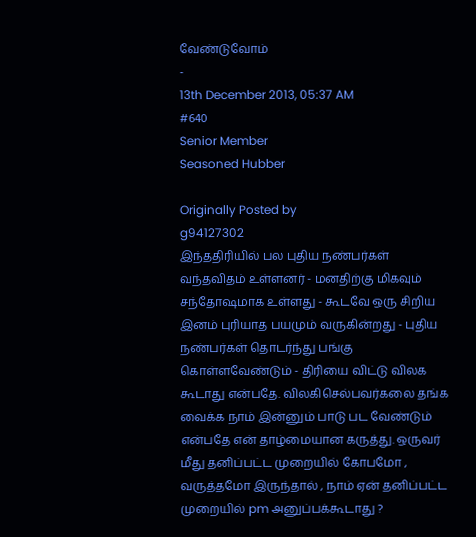வேண்டுவோம்
-
13th December 2013, 05:37 AM
#640
Senior Member
Seasoned Hubber

Originally Posted by
g94127302
இந்ததிரியில் பல புதிய நண்பர்கள் வந்தவிதம் உள்ளனர் - மனதிற்கு மிகவும் சந்தோஷமாக உள்ளது - கூடவே ஒரு சிறிய இனம் புரியாத பயமும் வருகின்றது - புதிய நண்பர்கள் தொடர்ந்து பங்கு கொள்ளவேண்டும் - திரியை விட்டு விலக கூடாது என்பதே. விலகிசெல்பவர்கலை தங்க வைக்க நாம் இன்னும் பாடு பட வேண்டும் என்பதே என் தாழ்மையான கருத்து. ஒருவர் மீது தனிப்பட்ட முறையில் கோபமோ , வருத்தமோ இருந்தால் , நாம் ஏன் தனிப்பட்ட முறையில் pm அனுப்பக்கூடாது ?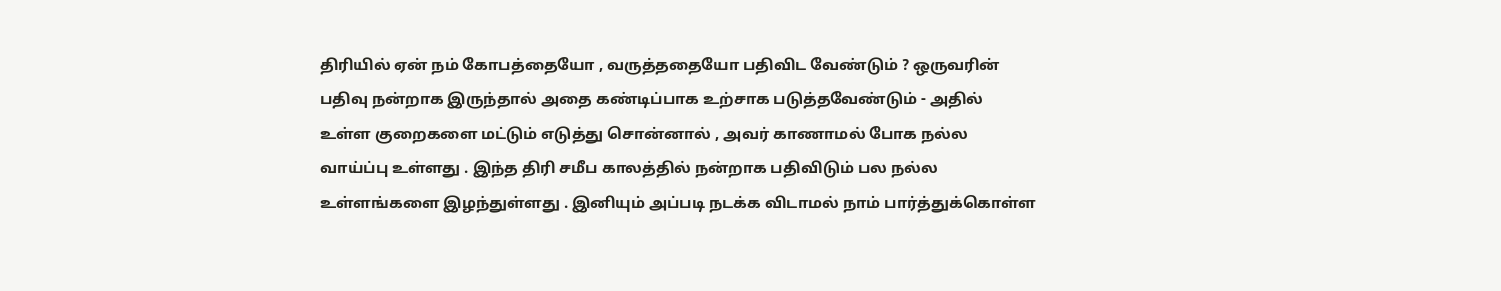திரியில் ஏன் நம் கோபத்தையோ , வருத்ததையோ பதிவிட வேண்டும் ? ஒருவரின்
பதிவு நன்றாக இருந்தால் அதை கண்டிப்பாக உற்சாக படுத்தவேண்டும் - அதில் உள்ள குறைகளை மட்டும் எடுத்து சொன்னால் , அவர் காணாமல் போக நல்ல வாய்ப்பு உள்ளது . இந்த திரி சமீப காலத்தில் நன்றாக பதிவிடும் பல நல்ல உள்ளங்களை இழந்துள்ளது . இனியும் அப்படி நடக்க விடாமல் நாம் பார்த்துக்கொள்ள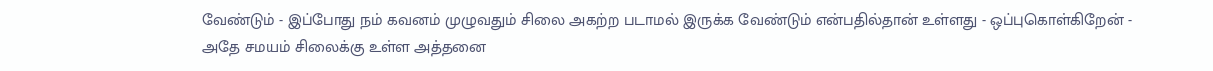வேண்டும் - இப்போது நம் கவனம் முழுவதும் சிலை அகற்ற படாமல் இருக்க வேண்டும் என்பதில்தான் உள்ளது - ஒப்புகொள்கிறேன் - அதே சமயம் சிலைக்கு உள்ள அத்தனை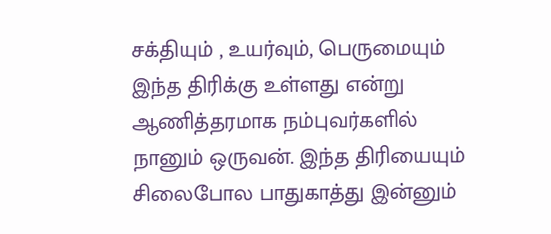சக்தியும் , உயர்வும், பெருமையும் இந்த திரிக்கு உள்ளது என்று ஆணித்தரமாக நம்புவர்களில் நானும் ஒருவன். இந்த திரியையும் சிலைபோல பாதுகாத்து இன்னும்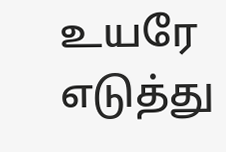உயரே எடுத்து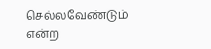செல்லவேண்டும் என்ற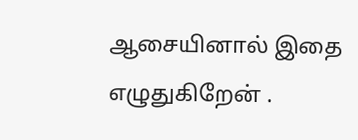ஆசையினால் இதை எழுதுகிறேன் .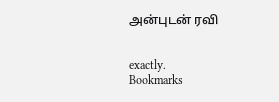அன்புடன் ரவி


exactly.
Bookmarks